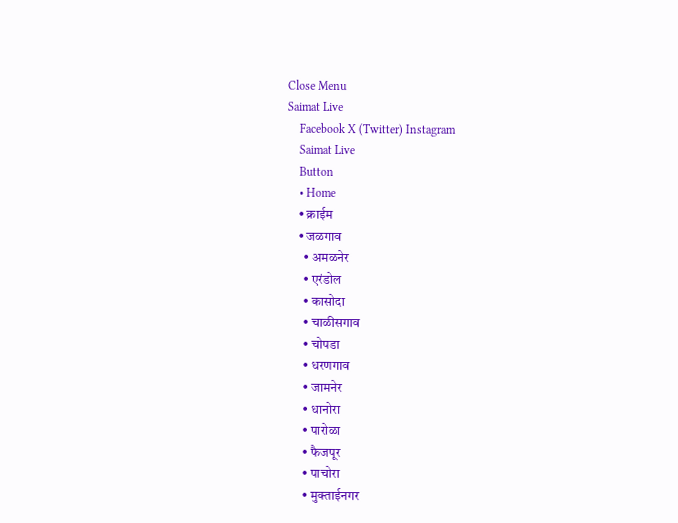Close Menu
Saimat Live
    Facebook X (Twitter) Instagram
    Saimat Live
    Button
    • Home
    • क्राईम
    • जळगाव
      • अमळनेर
      • एरंडोल
      • कासोदा
      • चाळीसगाव
      • चोपडा
      • धरणगाव
      • जामनेर
      • धानोरा
      • पारोळा
      • फैजपूर
      • पाचोरा
      • मुक्ताईनगर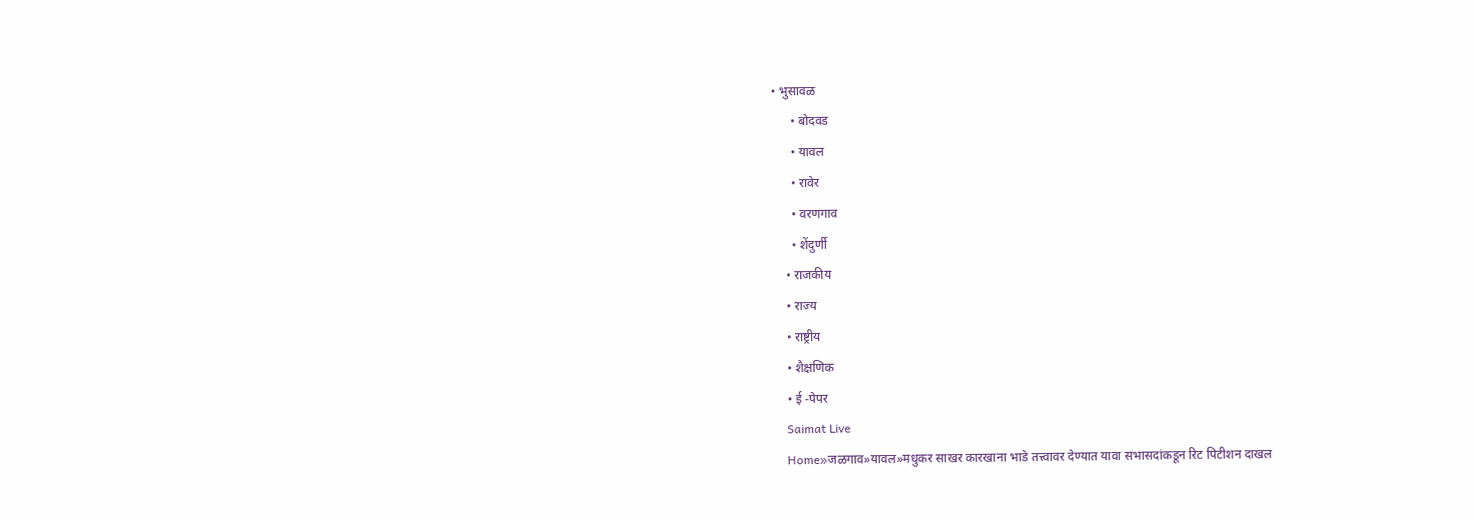• भुसावळ
      • बोदवड
      • यावल
      • रावेर
      • वरणगाव
      • शेंदुर्णी
    • राजकीय
    • राज्य
    • राष्ट्रीय
    • शैक्षणिक
    • ई -पेपर
    Saimat Live
    Home»जळगाव»यावल»मधुकर साखर कारखाना भाडे तत्त्वावर देण्यात यावा सभासदांकडून रिट पिटीशन दाखल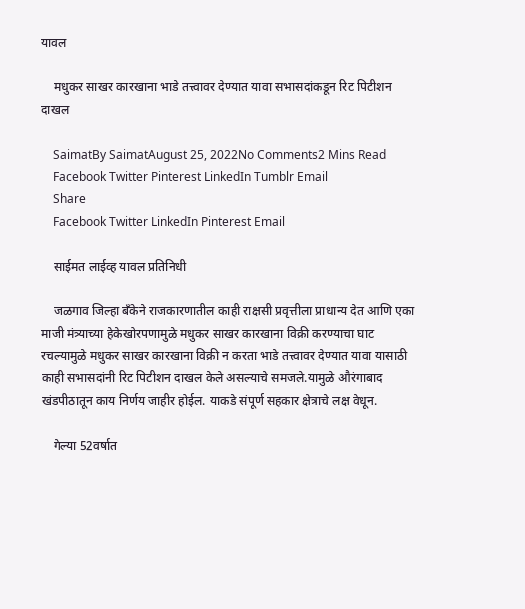यावल

    मधुकर साखर कारखाना भाडे तत्त्वावर देण्यात यावा सभासदांकडून रिट पिटीशन दाखल

    SaimatBy SaimatAugust 25, 2022No Comments2 Mins Read
    Facebook Twitter Pinterest LinkedIn Tumblr Email
    Share
    Facebook Twitter LinkedIn Pinterest Email

    साईमत लाईव्ह यावल प्रतिनिधी

    जळगाव जिल्हा बँकेने राजकारणातील काही राक्षसी प्रवृत्तीला प्राधान्य देत आणि एका माजी मंत्र्याच्या हेकेखोरपणामुळे मधुकर साखर कारखाना विक्री करण्याचा घाट रचल्यामुळे मधुकर साखर कारखाना विक्री न करता भाडे तत्त्वावर देण्यात यावा यासाठी काही सभासदांनी रिट पिटीशन दाखल केले असल्याचे समजले.यामुळे औरंगाबाद खंडपीठातून काय निर्णय जाहीर होईल. याकडे संपूर्ण सहकार क्षेत्राचे लक्ष वेधून.

    गेल्या 52वर्षात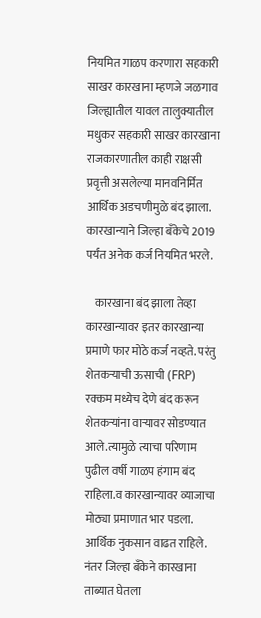नियमित गाळप करणारा सहकारी साखर कारखाना म्हणजे जळगाव जिल्ह्यातील यावल तालुक्यातील मधुकर सहकारी साखर कारखाना राजकारणातील काही राक्षसी प्रवृत्ती असलेल्या मानवनिर्मित आर्थिक अडचणीमुळे बंद झाला. कारखान्याने जिल्हा बँकेचे 2019 पर्यंत अनेक कर्ज नियमित भरले.

    कारखाना बंद झाला तेव्हा कारखान्यावर इतर कारखान्या प्रमाणे फार मोठे कर्ज नव्हते. परंतु शेतकऱ्याची ऊसाची (FRP) रक्कम मध्येच देणे बंद करून शेतकऱ्यांना वाऱ्यावर सोडण्यात आले.त्यामुळे त्याचा परिणाम पुढील वर्षी गाळप हंगाम बंद राहिला.व कारखान्यावर व्याजाचा मोठ्या प्रमाणात भार पडला. आर्थिक नुकसान वाढत राहिले. नंतर जिल्हा बँकेने कारखाना ताब्यात घेतला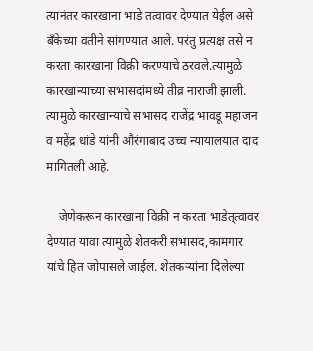त्यानंतर कारखाना भाडे तत्वावर देण्यात येईल असे बँकेच्या वतीने सांगण्यात आले. परंतु प्रत्यक्ष तसे न करता कारखाना विक्री करण्याचे ठरवले.त्यामुळे कारखान्याच्या सभासदांमध्ये तीव्र नाराजी झाली. त्यामुळे कारखान्याचे सभासद राजेंद्र भावडू महाजन व महेंद्र धांडे यांनी औरंगाबाद उच्च न्यायालयात दाद मागितली आहे.

    जेणेकरून कारखाना विक्री न करता भाडेत्‌त्वावर देण्यात यावा त्यामुळे शेतकरी सभासद,कामगार यांचे हित जोपासले जाईल. शेतकऱ्यांना दिलेल्या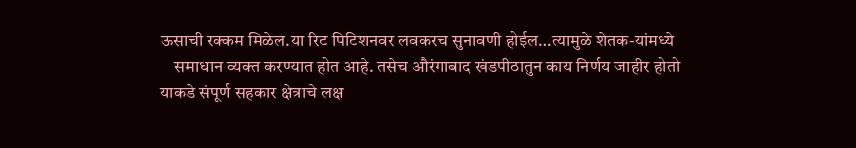ऊसाची रक्कम मिळेल.या रिट पिटिशनवर लवकरच सुनावणी होईल…त्यामुळे शेतक-यांमध्ये
    समाधान व्यक्त करण्यात होत आहे. तसेच औरंगाबाद खंडपीठातुन काय निर्णय जाहीर होतो याकडे संपूर्ण सहकार क्षेत्राचे लक्ष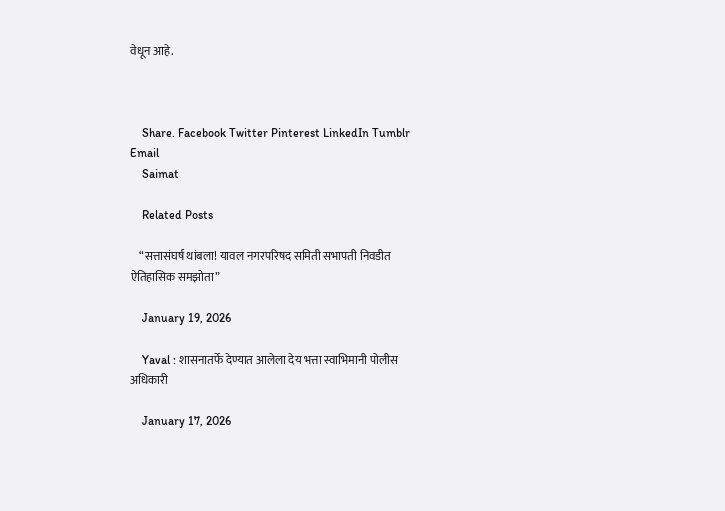वेधून आहे.



    Share. Facebook Twitter Pinterest LinkedIn Tumblr Email
    Saimat

    Related Posts

    “सत्तासंघर्ष थांबला! यावल नगरपरिषद समिती सभापती निवडीत ऐतिहासिक समझोता”

    January 19, 2026

    Yaval : शासनातर्फे देण्यात आलेला देय भत्ता स्वाभिमानी पोलीस अधिकारी

    January 17, 2026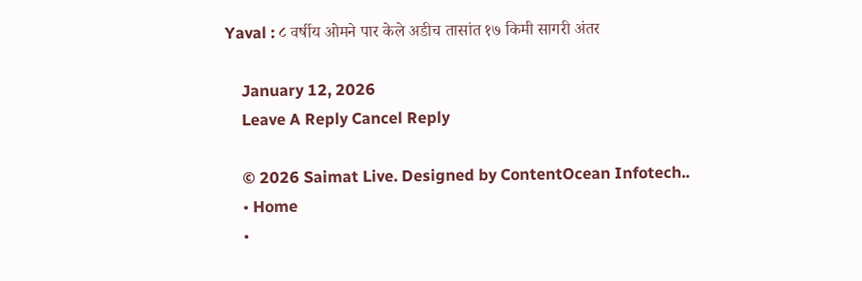Yaval : ८ वर्षीय ओमने पार केले अडीच तासांत १७ किमी सागरी अंतर

    January 12, 2026
    Leave A Reply Cancel Reply

    © 2026 Saimat Live. Designed by ContentOcean Infotech..
    • Home
    •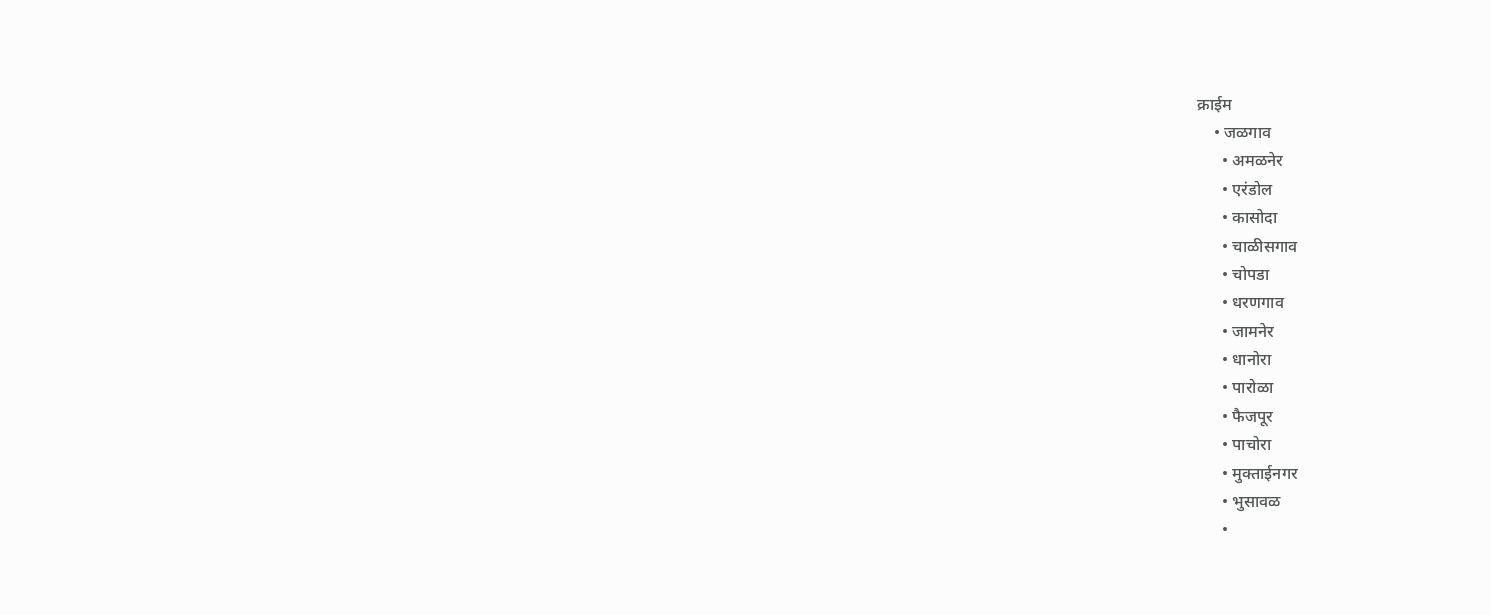क्राईम
    • जळगाव
      • अमळनेर
      • एरंडोल
      • कासोदा
      • चाळीसगाव
      • चोपडा
      • धरणगाव
      • जामनेर
      • धानोरा
      • पारोळा
      • फैजपूर
      • पाचोरा
      • मुक्ताईनगर
      • भुसावळ
      •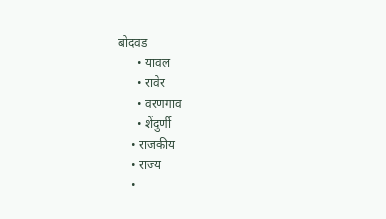बोदवड
      • यावल
      • रावेर
      • वरणगाव
      • शेंदुर्णी
    • राजकीय
    • राज्य
    •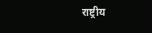राष्ट्रीय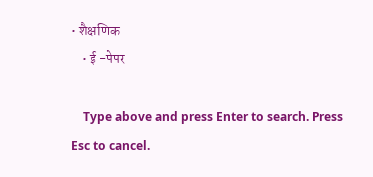• शैक्षणिक
    • ई -पेपर

    Type above and press Enter to search. Press Esc to cancel.